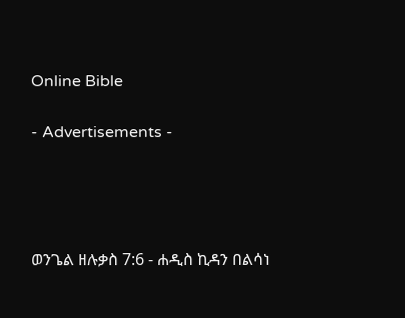Online Bible

- Advertisements -




ወንጌል ዘሉቃስ 7:6 - ሐዲስ ኪዳን በልሳነ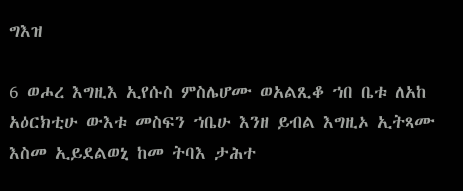ግእዝ

6 ወሖረ እግዚእ ኢየሱስ ምስሌሆሙ ወአልጺቆ ኀበ ቤቱ ለአከ አዕርክቲሁ ውእቱ መስፍን ኀቤሁ እንዘ ይብል እግዚኦ ኢትጻሙ እስመ ኢይደልወኒ ከመ ትባእ ታሕተ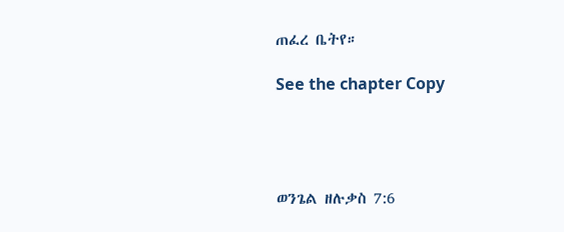ጠፈረ ቤትየ።

See the chapter Copy




ወንጌል ዘሉቃስ 7:6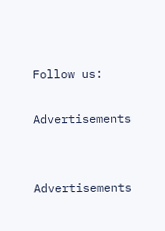Follow us:

Advertisements


Advertisements